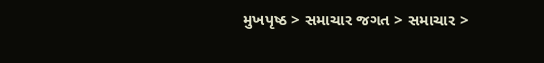મુખપૃષ્ઠ > સમાચાર જગત > સમાચાર >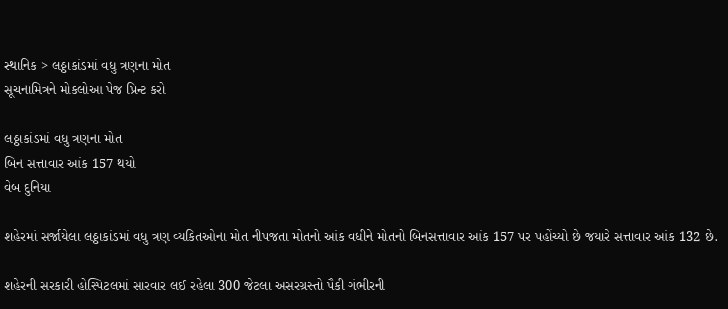સ્થાનિક > લઠ્ઠાકાંડમાં વધુ ત્રણના મોત
સૂચનામિત્રને મોકલોઆ પેજ પ્રિન્ટ કરો

લઠ્ઠાકાંડમાં વધુ ત્રણના મોત
બિન સત્તાવાર આંક 157 થયો
વેબ દુનિયા

શહેરમાં સર્જાયેલા લઠ્ઠાકાંડમાં વધુ ત્રણ વ્યકિતઓના મોત નીપજતા મોતનો આંક વધીને મોતનો બિનસત્તાવાર આંક 157 પર પહોંચ્યો છે જયારે સત્તાવાર આંક 132 છે.

શહેરની સરકારી હોસ્પિટલમાં સારવાર લઈ રહેલા 300 જેટલા અસરગ્રસ્તો પૈકી ગંભીરની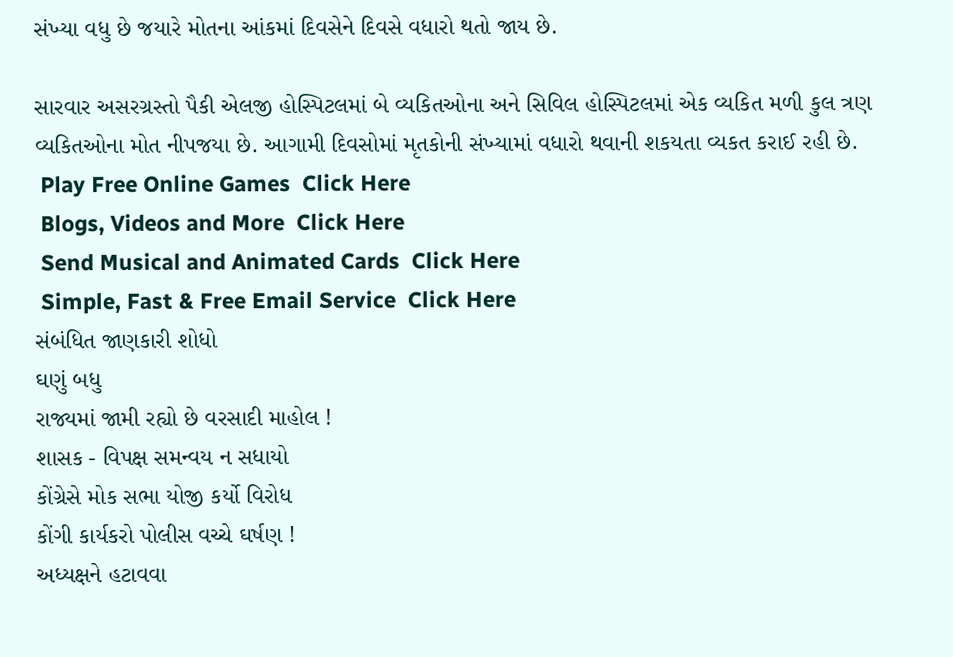સંખ્યા વધુ છે જયારે મોતના આંકમાં દિવસેને દિવસે વધારો થતો જાય છે.

સારવાર અસરગ્રસ્તો પૈકી એલજી હોસ્પિટલમાં બે વ્યકિતઓના અને સિવિલ હોસ્પિટલમાં એક વ્યકિત મળી કુલ ત્રણ વ્યકિતઓના મોત નીપજયા છે. આગામી દિવસોમાં મૃતકોની સંખ્યામાં વધારો થવાની શકયતા વ્યકત કરાઈ રહી છે.
 Play Free Online Games  Click Here
 Blogs, Videos and More  Click Here
 Send Musical and Animated Cards  Click Here
 Simple, Fast & Free Email Service  Click Here
સંબંધિત જાણકારી શોધો
ઘણું બધુ
રાજ્યમાં જામી રહ્યો છે વરસાદી માહોલ !
શાસક - વિપક્ષ સમન્વય ન સધાયો
કોંગ્રેસે મોક સભા યોજી કર્યો વિરોધ
કોંગી કાર્યકરો પોલીસ વચ્ચે ઘર્ષણ !
અધ્યક્ષને હટાવવા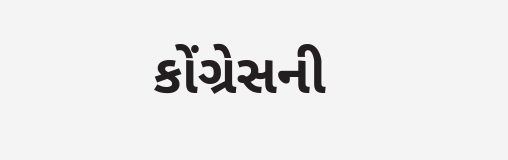કોંગ્રેસની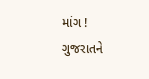માંગ !
ગુજરાતને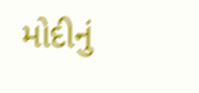મોદીનું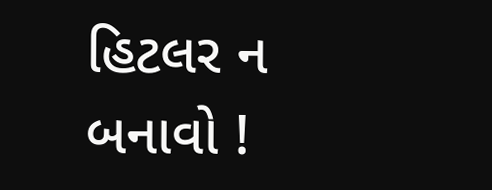હિટલર ન બનાવો !